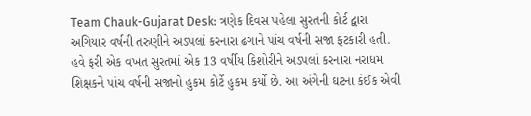Team Chauk-Gujarat Desk: ત્રણેક દિવસ પહેલા સુરતની કોર્ટ દ્વારા અગિયાર વર્ષની તરુણીને અડપલાં કરનારા ઢગાને પાંચ વર્ષની સજા ફટકારી હતી. હવે ફરી એક વખત સુરતમાં એક 13 વર્ષીય કિશોરીને અડપલાં કરનારા નરાધમ શિક્ષકને પાંચ વર્ષની સજાનો હુકમ કોર્ટે હુકમ કર્યો છે. આ અંગેની ઘટના કંઈક એવી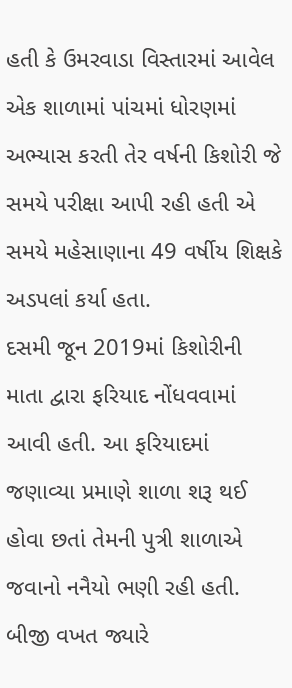હતી કે ઉમરવાડા વિસ્તારમાં આવેલ એક શાળામાં પાંચમાં ધોરણમાં અભ્યાસ કરતી તેર વર્ષની કિશોરી જે સમયે પરીક્ષા આપી રહી હતી એ સમયે મહેસાણાના 49 વર્ષીય શિક્ષકે અડપલાં કર્યા હતા.
દસમી જૂન 2019માં કિશોરીની માતા દ્વારા ફરિયાદ નોંધવવામાં આવી હતી. આ ફરિયાદમાં જણાવ્યા પ્રમાણે શાળા શરૂ થઈ હોવા છતાં તેમની પુત્રી શાળાએ જવાનો નનૈયો ભણી રહી હતી. બીજી વખત જ્યારે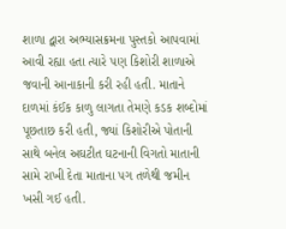શાળા દ્વારા અભ્યાસક્રમના પુસ્તકો આપવામાં આવી રહ્યા હતા ત્યારે પણ કિશોરી શાળાએ જવાની આનાકાની કરી રહી હતી. માતાને દાળમાં કંઈક કાળુ લાગતા તેમણે કડક શબ્દોમાં પૂછતાછ કરી હતી, જ્યાં કિશોરીએ પોતાની સાથે બનેલ અઘટીત ઘટનાની વિગતો માતાની સામે રાખી દેતા માતાના પગ તળેથી જમીન ખસી ગઈ હતી.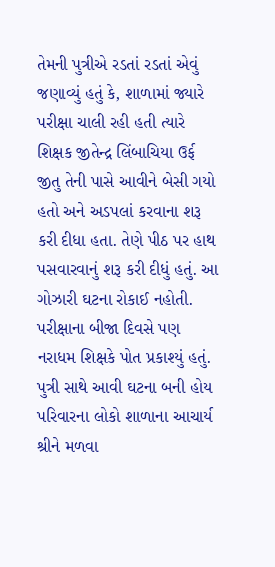તેમની પુત્રીએ રડતાં રડતાં એવું જણાવ્યું હતું કે, શાળામાં જ્યારે પરીક્ષા ચાલી રહી હતી ત્યારે શિક્ષક જીતેન્દ્ર લિંબાચિયા ઉર્ફ જીતુ તેની પાસે આવીને બેસી ગયો હતો અને અડપલાં કરવાના શરૂ કરી દીધા હતા. તેણે પીઠ પર હાથ પસવારવાનું શરૂ કરી દીધું હતું. આ ગોઝારી ઘટના રોકાઈ નહોતી. પરીક્ષાના બીજા દિવસે પણ નરાધમ શિક્ષકે પોત પ્રકાશ્યું હતું.
પુત્રી સાથે આવી ઘટના બની હોય પરિવારના લોકો શાળાના આચાર્ય શ્રીને મળવા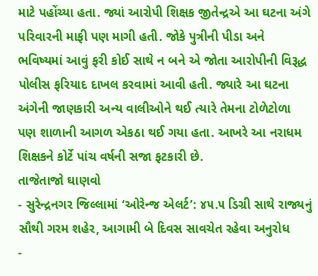માટે પહોંચ્યા હતા. જ્યાં આરોપી શિક્ષક જીતેન્દ્રએ આ ઘટના અંગે પરિવારની માફી પણ માગી હતી. જોકે પુત્રીની પીડા અને ભવિષ્યમાં આવું ફરી કોઈ સાથે ન બને એ જોતા આરોપીની વિરૂદ્ધ પોલીસ ફરિયાદ દાખલ કરવામાં આવી હતી. જ્યારે આ ઘટના અંગેની જાણકારી અન્ય વાલીઓને થઈ ત્યારે તેમના ટોળેટોળા પણ શાળાની આગળ એકઠા થઈ ગયા હતા. આખરે આ નરાધમ શિક્ષકને કોર્ટે પાંચ વર્ષની સજા ફટકારી છે.
તાજેતાજો ઘાણવો
- સુરેન્દ્રનગર જિલ્લામાં ‘ઓરેન્જ એલર્ટ’: ૪૫.૫ ડિગ્રી સાથે રાજ્યનું સૌથી ગરમ શહેર, આગામી બે દિવસ સાવચેત રહેવા અનુરોધ
-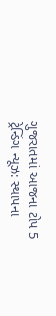ગુજરાતમાં આજના ટોપ 5 ટ્રેન્ડિંગ ન્યૂઝ: સ્થાપના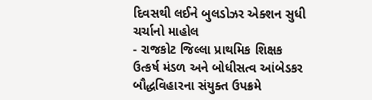દિવસથી લઈને બુલડોઝર એક્શન સુધી ચર્ચાનો માહોલ
- રાજકોટ જિલ્લા પ્રાથમિક શિક્ષક ઉત્કર્ષ મંડળ અને બોધીસત્વ આંબેડકર બૌદ્ધવિહારના સંયુક્ત ઉપક્રમે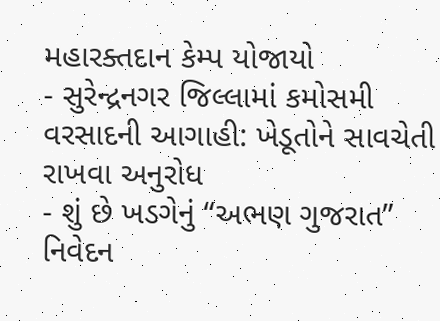મહારક્તદાન કેમ્પ યોજાયો
- સુરેન્દ્રનગર જિલ્લામાં કમોસમી વરસાદની આગાહી: ખેડૂતોને સાવચેતી રાખવા અનુરોધ
- શું છે ખડગેનું “અભણ ગુજરાત” નિવેદન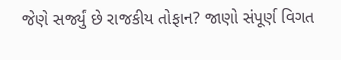જેણે સર્જ્યું છે રાજકીય તોફાન? જાણો સંપૂર્ણ વિગત